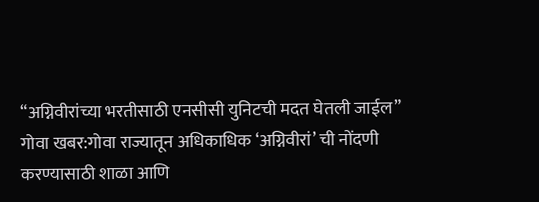“अग्निवीरांच्या भरतीसाठी एनसीसी युनिटची मदत घेतली जाईल”
गोवा खबर:गोवा राज्यातून अधिकाधिक ‘अग्निवीरां’ ची नोंदणी करण्यासाठी शाळा आणि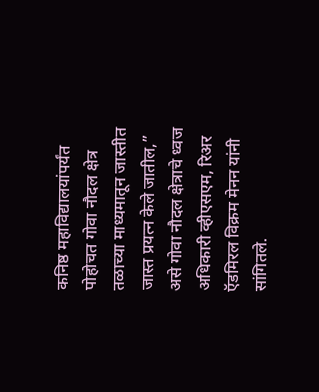कनिष्ठ महाविद्यालयांपर्यंत पोहोचत गोवा नौदल क्षेत्र तळाच्या माध्यमातून जास्तीत जास्त प्रयत्न केले जातील,” असे गोवा नौदल क्षेत्राचे ध्वज अधिकारी व्हीएसएम, रिअर ऍडमिरल विक्रम मेनन यांनी सांगितले.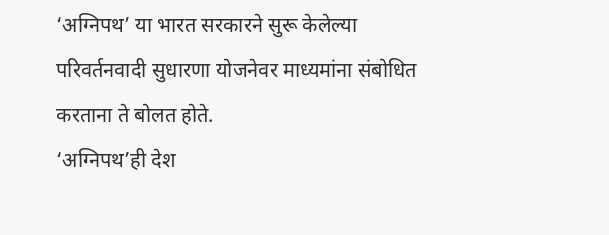‘अग्निपथ’ या भारत सरकारने सुरू केलेल्या परिवर्तनवादी सुधारणा योजनेवर माध्यमांना संबोधित करताना ते बोलत होते.
‘अग्निपथ’ही देश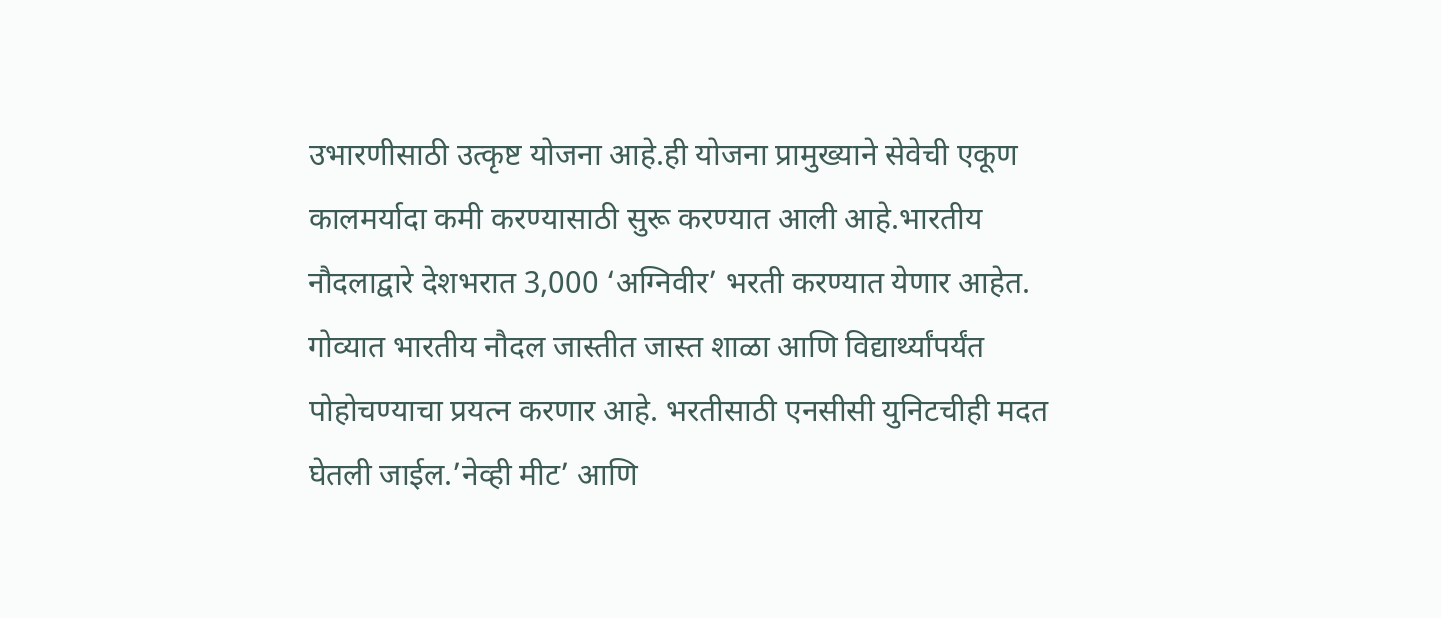उभारणीसाठी उत्कृष्ट योजना आहे.ही योजना प्रामुख्याने सेवेची एकूण कालमर्यादा कमी करण्यासाठी सुरू करण्यात आली आहे.भारतीय नौदलाद्वारे देशभरात 3,000 ‘अग्निवीर’ भरती करण्यात येणार आहेत. गोव्यात भारतीय नौदल जास्तीत जास्त शाळा आणि विद्यार्थ्यांपर्यंत पोहोचण्याचा प्रयत्न करणार आहे. भरतीसाठी एनसीसी युनिटचीही मदत घेतली जाईल.’नेव्ही मीट’ आणि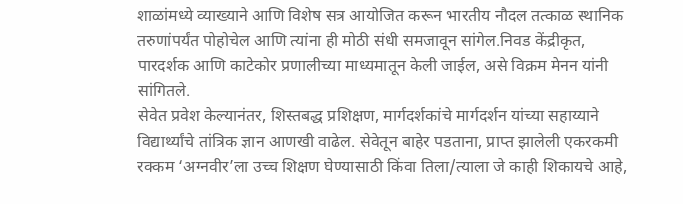शाळांमध्ये व्याख्याने आणि विशेष सत्र आयोजित करून भारतीय नौदल तत्काळ स्थानिक तरुणांपर्यंत पोहोचेल आणि त्यांना ही मोठी संधी समजावून सांगेल.निवड केंद्रीकृत, पारदर्शक आणि काटेकोर प्रणालीच्या माध्यमातून केली जाईल, असे विक्रम मेनन यांनी सांगितले.
सेवेत प्रवेश केल्यानंतर, शिस्तबद्ध प्रशिक्षण, मार्गदर्शकांचे मार्गदर्शन यांच्या सहाय्याने विद्यार्थ्यांचे तांत्रिक ज्ञान आणखी वाढेल. सेवेतून बाहेर पडताना, प्राप्त झालेली एकरकमी रक्कम ‘अग्नवीर’ला उच्च शिक्षण घेण्यासाठी किंवा तिला/त्याला जे काही शिकायचे आहे,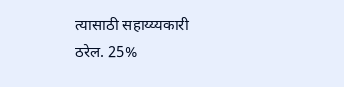त्यासाठी सहाय्य्यकारी ठरेल. 25%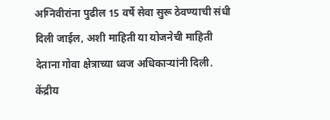अग्निवीरांना पुढील 15 वर्षे सेवा सुरू ठेवण्याची संधी दिली जाईल, अशी माहिती या योजनेची माहिती देताना गोवा क्षेत्राच्या ध्वज अधिकाऱ्यांनी दिली.
केंद्रीय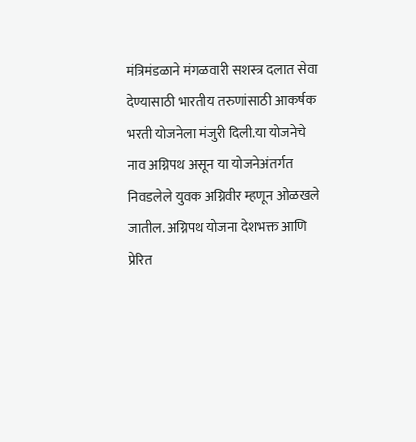मंत्रिमंडळाने मंगळवारी सशस्त्र दलात सेवा देण्यासाठी भारतीय तरुणांसाठी आकर्षक भरती योजनेला मंजुरी दिली.या योजनेचे नाव अग्निपथ असून या योजनेअंतर्गत निवडलेले युवक अग्निवीर म्हणून ओळखले जातील. अग्निपथ योजना देशभक्त आणि प्रेरित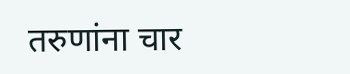तरुणांना चार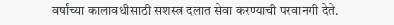वर्षांच्या कालावधीसाठी सशस्त्र दलात सेवा करण्याची परवानगी देते.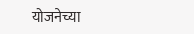योजनेच्या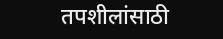तपशीलांसाठी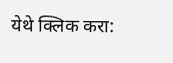येथे क्लिक करा: